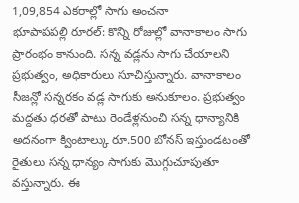1,09,854 ఎకరాల్లో సాగు అంచనా
భూపాపపల్లి రూరల్: కొన్ని రోజుల్లో వానాకాలం సాగు ప్రారంభం కానుంది. సన్న వడ్లను సాగు చేయాలని ప్రభుత్వం, అధికారులు సూచిస్తున్నారు. వానాకాలం సీజన్లో సన్నరకం వడ్ల సాగుకు అనుకూలం. ప్రభుత్వం మద్దతు ధరతో పాటు రెండేళ్లనుంచి సన్న ధాన్యానికి అదనంగా క్వింటాల్కు రూ.500 బోనస్ ఇస్తుండటంతో రైతులు సన్న ధాన్యం సాగుకు మొగ్గుచూపుతూ వస్తున్నారు. ఈ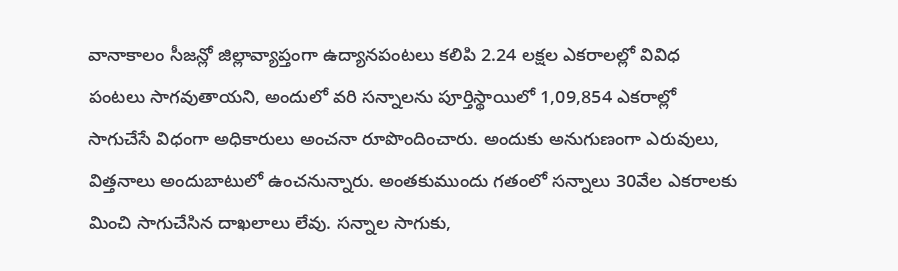వానాకాలం సీజన్లో జిల్లావ్యాప్తంగా ఉద్యానపంటలు కలిపి 2.24 లక్షల ఎకరాలల్లో వివిధ పంటలు సాగవుతాయని, అందులో వరి సన్నాలను పూర్తిస్థాయిలో 1,09,854 ఎకరాల్లో సాగుచేసే విధంగా అధికారులు అంచనా రూపొందించారు. అందుకు అనుగుణంగా ఎరువులు, విత్తనాలు అందుబాటులో ఉంచనున్నారు. అంతకుముందు గతంలో సన్నాలు 30వేల ఎకరాలకు మించి సాగుచేసిన దాఖలాలు లేవు. సన్నాల సాగుకు,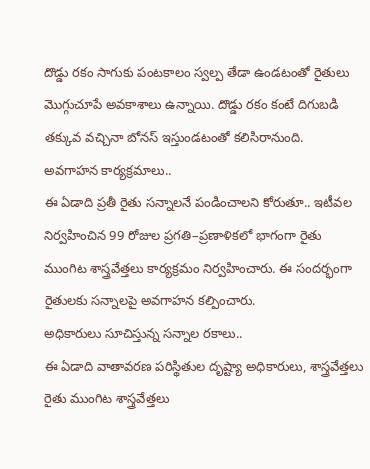దొడ్డు రకం సాగుకు పంటకాలం స్వల్ప తేడా ఉండటంతో రైతులు మొగ్గుచూపే అవకాశాలు ఉన్నాయి. దొడ్డు రకం కంటే దిగుబడి తక్కువ వచ్చినా బోనస్ ఇస్తుండటంతో కలిసిరానుంది.
అవగాహన కార్యక్రమాలు..
ఈ ఏడాది ప్రతీ రైతు సన్నాలనే పండించాలని కోరుతూ.. ఇటీవల నిర్వహించిన 99 రోజుల ప్రగతి–ప్రణాళికలో భాగంగా రైతు ముంగిట శాస్త్రవేత్తలు కార్యక్రమం నిర్వహించారు. ఈ సందర్భంగా రైతులకు సన్నాలపై అవగాహన కల్పించారు.
అధికారులు సూచిస్తున్న సన్నాల రకాలు..
ఈ ఏడాది వాతావరణ పరిస్థితుల దృష్ట్యా అధికారులు, శాస్త్రవేత్తలు రైతు ముంగిట శాస్త్రవేత్తలు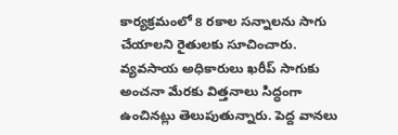కార్యక్రమంలో 8 రకాల సన్నాలను సాగు చేయాలని రైతులకు సూచించారు. వ్యవసాయ అధికారులు ఖరీప్ సాగుకు అంచనా మేరకు విత్తనాలు సిద్ధంగా ఉంచినట్లు తెలుపుతున్నారు. పెద్ద వానలు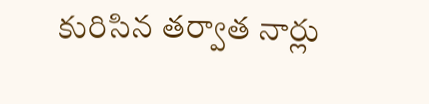కురిసిన తర్వాత నార్లు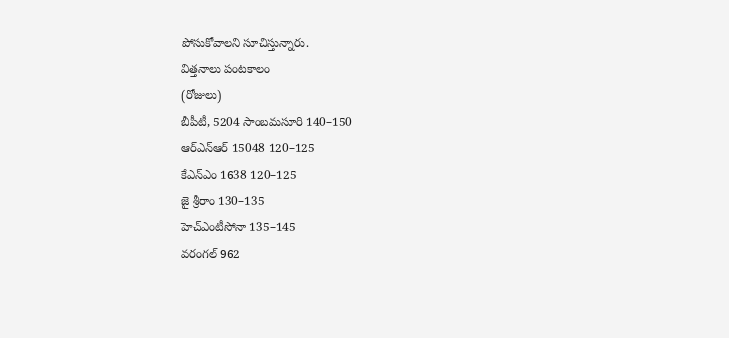పోసుకోవాలని సూచిస్తున్నారు.
విత్తనాలు పంటకాలం
(రోజులు)
బీపీటీ, 5204 సాంబమసూరి 140–150
ఆర్ఎన్ఆర్ 15048 120–125
కేఎన్ఎం 1638 120–125
జై శ్రీరాం 130–135
హెచ్ఎంటీసోనా 135–145
వరంగల్ 962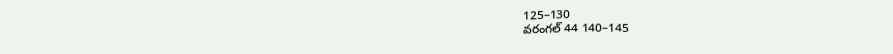125–130
వరంగల్ 44 140–145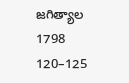జగిత్యాల 1798 120–125